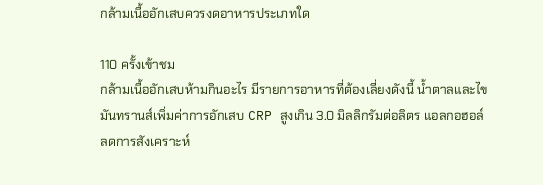กล้ามเนื้ออักเสบควรงดอาหารประเภทใด

110 ครั้งเข้าชม
กล้ามเนื้ออักเสบห้ามกินอะไร มีรายการอาหารที่ต้องเลี่ยงดังนี้ น้ำตาลและไขมันทรานส์เพิ่มค่าการอักเสบ CRP สูงเกิน 3.0 มิลลิกรัมต่อลิตร แอลกอฮอล์ลดการสังเคราะห์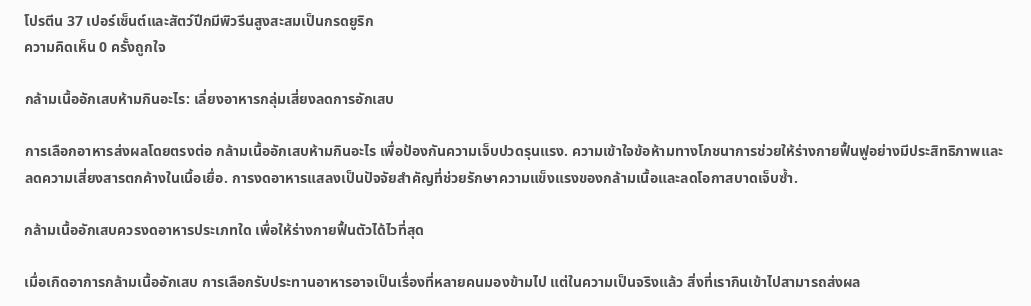โปรตีน 37 เปอร์เซ็นต์และสัตว์ปีกมีพิวรีนสูงสะสมเป็นกรดยูริก
ความคิดเห็น 0 ครั้งถูกใจ

กล้ามเนื้ออักเสบห้ามกินอะไร: เลี่ยงอาหารกลุ่มเสี่ยงลดการอักเสบ

การเลือกอาหารส่งผลโดยตรงต่อ กล้ามเนื้ออักเสบห้ามกินอะไร เพื่อป้องกันความเจ็บปวดรุนแรง. ความเข้าใจข้อห้ามทางโภชนาการช่วยให้ร่างกายฟื้นฟูอย่างมีประสิทธิภาพและลดความเสี่ยงสารตกค้างในเนื้อเยื่อ. การงดอาหารแสลงเป็นปัจจัยสำคัญที่ช่วยรักษาความแข็งแรงของกล้ามเนื้อและลดโอกาสบาดเจ็บซ้ำ.

กล้ามเนื้ออักเสบควรงดอาหารประเภทใด เพื่อให้ร่างกายฟื้นตัวได้ไวที่สุด

เมื่อเกิดอาการกล้ามเนื้ออักเสบ การเลือกรับประทานอาหารอาจเป็นเรื่องที่หลายคนมองข้ามไป แต่ในความเป็นจริงแล้ว สิ่งที่เรากินเข้าไปสามารถส่งผล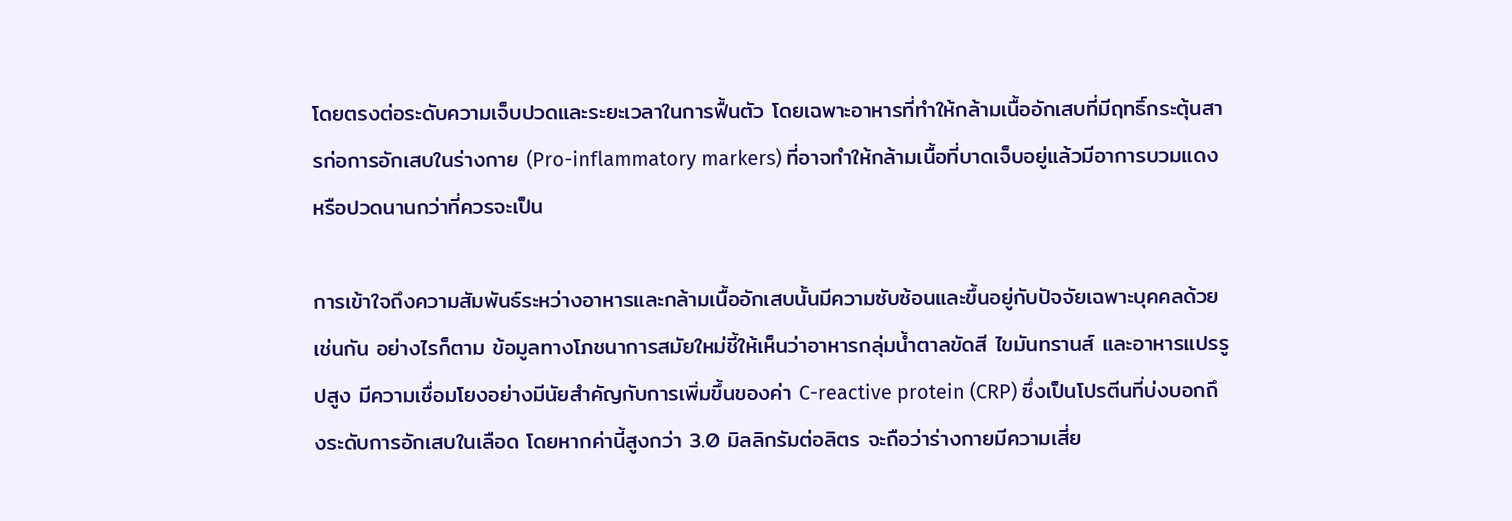โดยตรงต่อระดับความเจ็บปวดและระยะเวลาในการฟื้นตัว โดยเฉพาะอาหารที่ทำให้กล้ามเนื้ออักเสบที่มีฤทธิ์กระตุ้นสารก่อการอักเสบในร่างกาย (Pro-inflammatory markers) ที่อาจทำให้กล้ามเนื้อที่บาดเจ็บอยู่แล้วมีอาการบวมแดงหรือปวดนานกว่าที่ควรจะเป็น

การเข้าใจถึงความสัมพันธ์ระหว่างอาหารและกล้ามเนื้ออักเสบนั้นมีความซับซ้อนและขึ้นอยู่กับปัจจัยเฉพาะบุคคลด้วยเช่นกัน อย่างไรก็ตาม ข้อมูลทางโภชนาการสมัยใหม่ชี้ให้เห็นว่าอาหารกลุ่มน้ำตาลขัดสี ไขมันทรานส์ และอาหารแปรรูปสูง มีความเชื่อมโยงอย่างมีนัยสำคัญกับการเพิ่มขึ้นของค่า C-reactive protein (CRP) ซึ่งเป็นโปรตีนที่บ่งบอกถึงระดับการอักเสบในเลือด โดยหากค่านี้สูงกว่า 3.0 มิลลิกรัมต่อลิตร จะถือว่าร่างกายมีความเสี่ย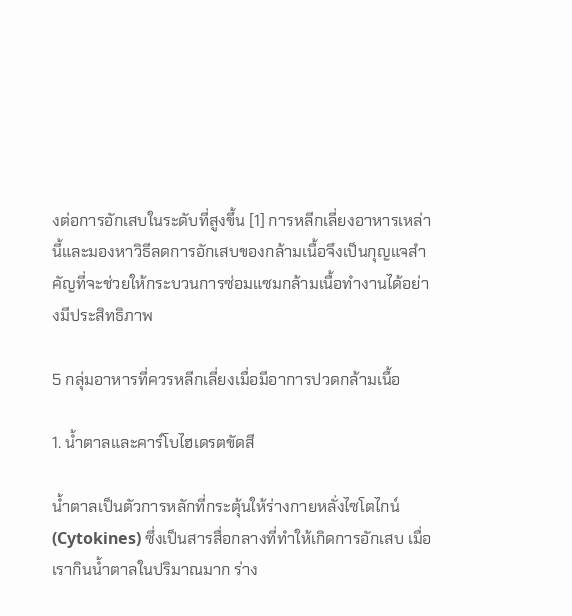งต่อการอักเสบในระดับที่สูงขึ้น [1] การหลีกเลี่ยงอาหารเหล่านี้และมองหาวิธีลดการอักเสบของกล้ามเนื้อจึงเป็นกุญแจสำคัญที่จะช่วยให้กระบวนการซ่อมแซมกล้ามเนื้อทำงานได้อย่างมีประสิทธิภาพ

5 กลุ่มอาหารที่ควรหลีกเลี่ยงเมื่อมีอาการปวดกล้ามเนื้อ

1. น้ำตาลและคาร์โบไฮเดรตขัดสี

น้ำตาลเป็นตัวการหลักที่กระตุ้นให้ร่างกายหลั่งไซโตไกน์ (Cytokines) ซึ่งเป็นสารสื่อกลางที่ทำให้เกิดการอักเสบ เมื่อเรากินน้ำตาลในปริมาณมาก ร่าง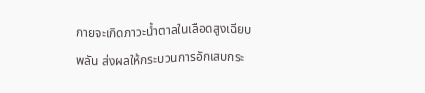กายจะเกิดภาวะน้ำตาลในเลือดสูงเฉียบพลัน ส่งผลให้กระบวนการอักเสบกระ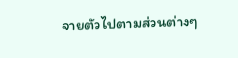จายตัวไปตามส่วนต่างๆ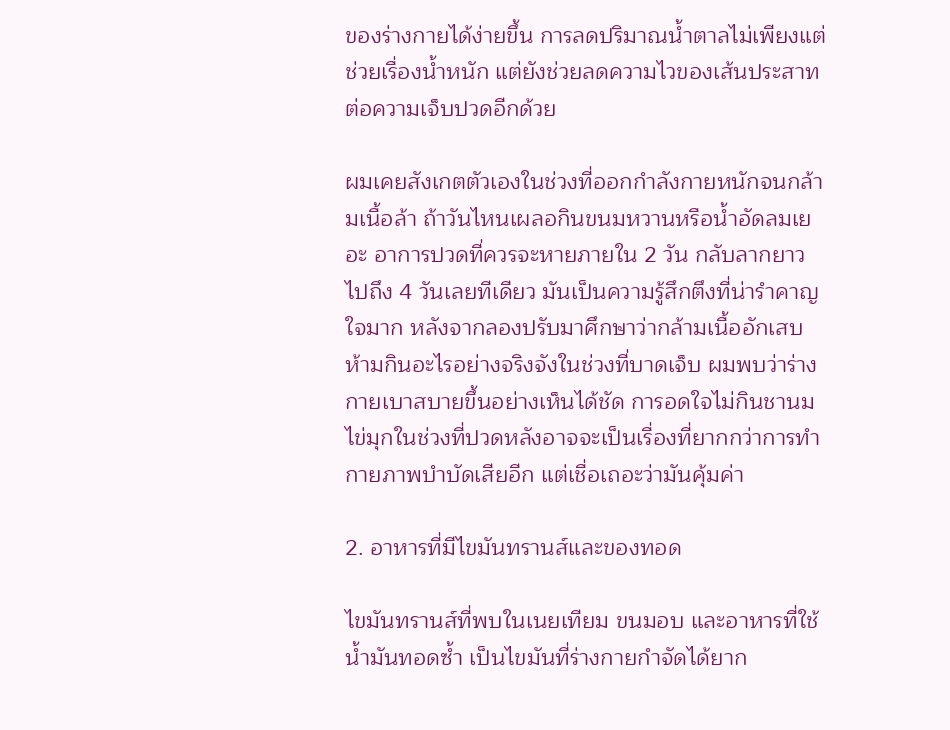ของร่างกายได้ง่ายขึ้น การลดปริมาณน้ำตาลไม่เพียงแต่ช่วยเรื่องน้ำหนัก แต่ยังช่วยลดความไวของเส้นประสาทต่อความเจ็บปวดอีกด้วย

ผมเคยสังเกตตัวเองในช่วงที่ออกกำลังกายหนักจนกล้ามเนื้อล้า ถ้าวันไหนเผลอกินขนมหวานหรือน้ำอัดลมเยอะ อาการปวดที่ควรจะหายภายใน 2 วัน กลับลากยาวไปถึง 4 วันเลยทีเดียว มันเป็นความรู้สึกตึงที่น่ารำคาญใจมาก หลังจากลองปรับมาศึกษาว่ากล้ามเนื้ออักเสบห้ามกินอะไรอย่างจริงจังในช่วงที่บาดเจ็บ ผมพบว่าร่างกายเบาสบายขึ้นอย่างเห็นได้ชัด การอดใจไม่กินชานมไข่มุกในช่วงที่ปวดหลังอาจจะเป็นเรื่องที่ยากกว่าการทำกายภาพบำบัดเสียอีก แต่เชื่อเถอะว่ามันคุ้มค่า

2. อาหารที่มีไขมันทรานส์และของทอด

ไขมันทรานส์ที่พบในเนยเทียม ขนมอบ และอาหารที่ใช้น้ำมันทอดซ้ำ เป็นไขมันที่ร่างกายกำจัดได้ยาก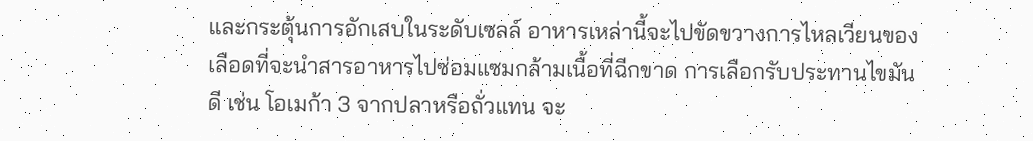และกระตุ้นการอักเสบในระดับเซลล์ อาหารเหล่านี้จะไปขัดขวางการไหลเวียนของเลือดที่จะนำสารอาหารไปซ่อมแซมกล้ามเนื้อที่ฉีกขาด การเลือกรับประทานไขมันดี เช่น โอเมก้า 3 จากปลาหรือถั่วแทน จะ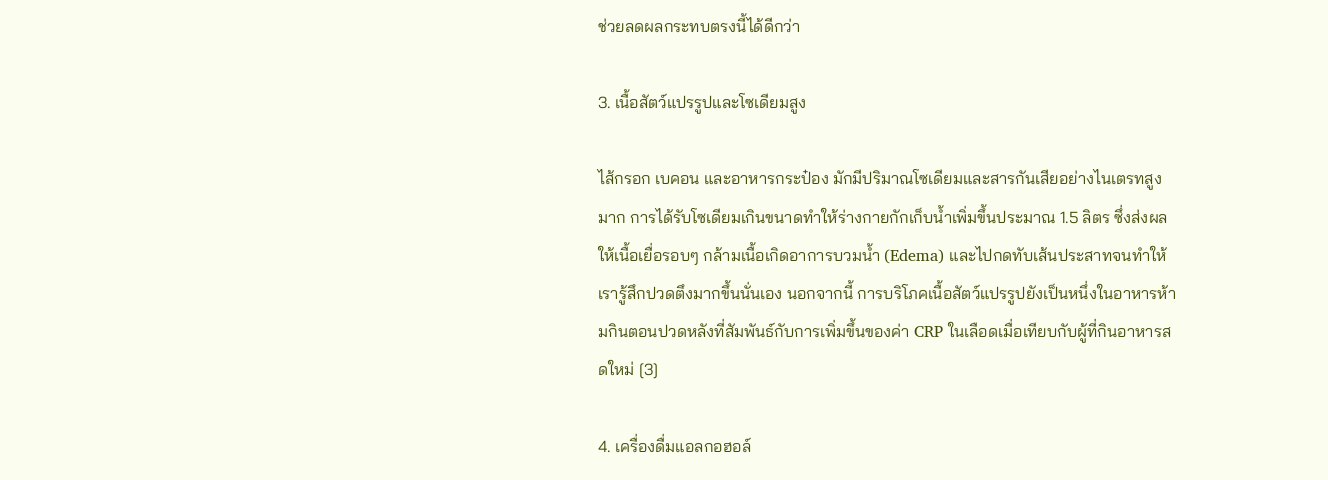ช่วยลดผลกระทบตรงนี้ได้ดีกว่า

3. เนื้อสัตว์แปรรูปและโซเดียมสูง

ไส้กรอก เบคอน และอาหารกระป๋อง มักมีปริมาณโซเดียมและสารกันเสียอย่างไนเตรทสูงมาก การได้รับโซเดียมเกินขนาดทำให้ร่างกายกักเก็บน้ำเพิ่มขึ้นประมาณ 1.5 ลิตร ซึ่งส่งผลให้เนื้อเยื่อรอบๆ กล้ามเนื้อเกิดอาการบวมน้ำ (Edema) และไปกดทับเส้นประสาทจนทำให้เรารู้สึกปวดตึงมากขึ้นนั่นเอง นอกจากนี้ การบริโภคเนื้อสัตว์แปรรูปยังเป็นหนึ่งในอาหารห้ามกินตอนปวดหลังที่สัมพันธ์กับการเพิ่มขึ้นของค่า CRP ในเลือดเมื่อเทียบกับผู้ที่กินอาหารสดใหม่ [3]

4. เครื่องดื่มแอลกอฮอล์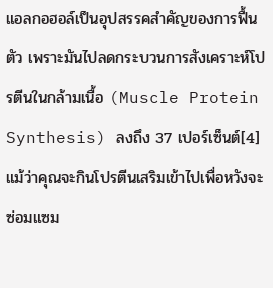แอลกอฮอล์เป็นอุปสรรคสำคัญของการฟื้นตัว เพราะมันไปลดกระบวนการสังเคราะห์โปรตีนในกล้ามเนื้อ (Muscle Protein Synthesis) ลงถึง 37 เปอร์เซ็นต์[4] แม้ว่าคุณจะกินโปรตีนเสริมเข้าไปเพื่อหวังจะซ่อมแซม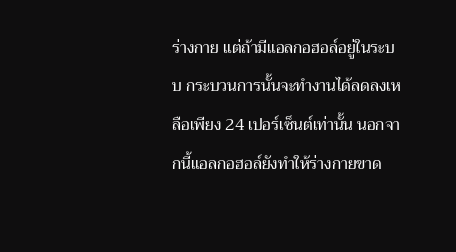ร่างกาย แต่ถ้ามีแอลกอฮอล์อยู่ในระบบ กระบวนการนั้นจะทำงานได้ลดลงเหลือเพียง 24 เปอร์เซ็นต์เท่านั้น นอกจากนี้แอลกอฮอล์ยังทำให้ร่างกายขาด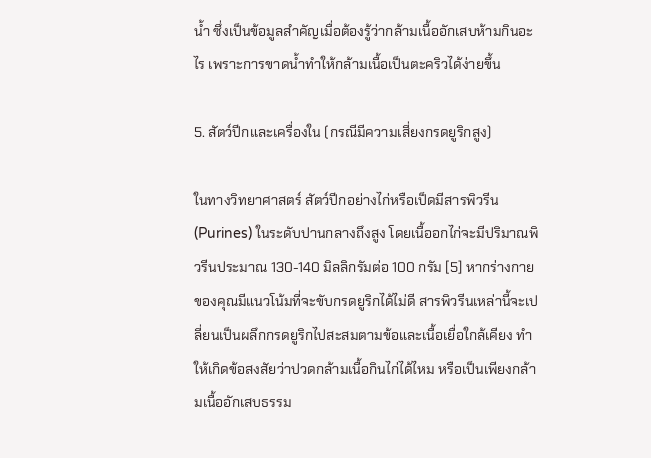น้ำ ซึ่งเป็นข้อมูลสำคัญเมื่อต้องรู้ว่ากล้ามเนื้ออักเสบห้ามกินอะไร เพราะการขาดน้ำทำให้กล้ามเนื้อเป็นตะคริวได้ง่ายขึ้น

5. สัตว์ปีกและเครื่องใน (กรณีมีความเสี่ยงกรดยูริกสูง)

ในทางวิทยาศาสตร์ สัตว์ปีกอย่างไก่หรือเป็ดมีสารพิวรีน (Purines) ในระดับปานกลางถึงสูง โดยเนื้ออกไก่จะมีปริมาณพิวรีนประมาณ 130-140 มิลลิกรัมต่อ 100 กรัม [5] หากร่างกายของคุณมีแนวโน้มที่จะขับกรดยูริกได้ไม่ดี สารพิวรีนเหล่านี้จะเปลี่ยนเป็นผลึกกรดยูริกไปสะสมตามข้อและเนื้อเยื่อใกล้เคียง ทำให้เกิดข้อสงสัยว่าปวดกล้ามเนื้อกินไก่ได้ไหม หรือเป็นเพียงกล้ามเนื้ออักเสบธรรม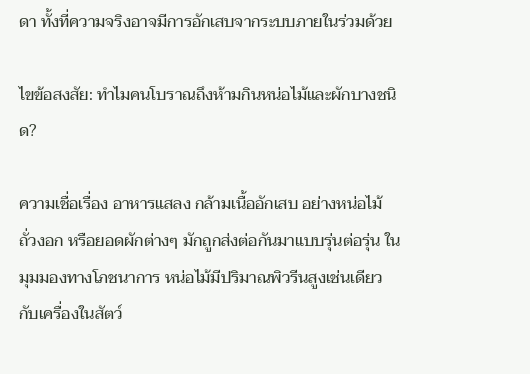ดา ทั้งที่ความจริงอาจมีการอักเสบจากระบบภายในร่วมด้วย

ไขข้อสงสัย: ทำไมคนโบราณถึงห้ามกินหน่อไม้และผักบางชนิด?

ความเชื่อเรื่อง อาหารแสลง กล้ามเนื้ออักเสบ อย่างหน่อไม้ ถั่วงอก หรือยอดผักต่างๆ มักถูกส่งต่อกันมาแบบรุ่นต่อรุ่น ในมุมมองทางโภชนาการ หน่อไม้มีปริมาณพิวรีนสูงเช่นเดียวกับเครื่องในสัตว์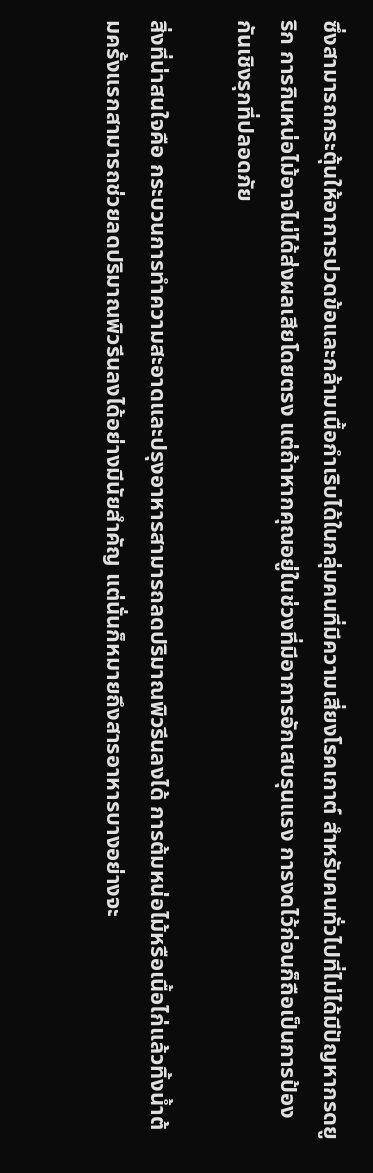ซึ่งสามารถกระตุ้นให้อาการปวดข้อและกล้ามเนื้อกำเริบได้ในกลุ่มคนที่มีความเสี่ยงโรคเกาต์ สำหรับคนทั่วไปที่ไม่ได้มีปัญหากรดยูริก การกินหน่อไม้อาจไม่ได้ส่งผลเสียโดยตรง แต่ถ้าหากคุณอยู่ในช่วงที่มีอาการอักเสบรุนแรง การงดไว้ก่อนก็ถือเป็นการป้องกันเชิงรุกที่ปลอดภัย

สิ่งที่น่าสนใจคือ กระบวนการทำความสะอาดและปรุงอาหารสามารถลดปริมาณพิวรีนลงได้ การต้มหน่อไม้หรือเนื้อไก่แล้วทิ้งน้ำต้มครั้งแรกสามารถช่วยลดปริมาณพิวรีนลงได้อย่างมีนัยสำคัญ แต่นั่นก็หมายถึงสารอาหารบางอย่างจะ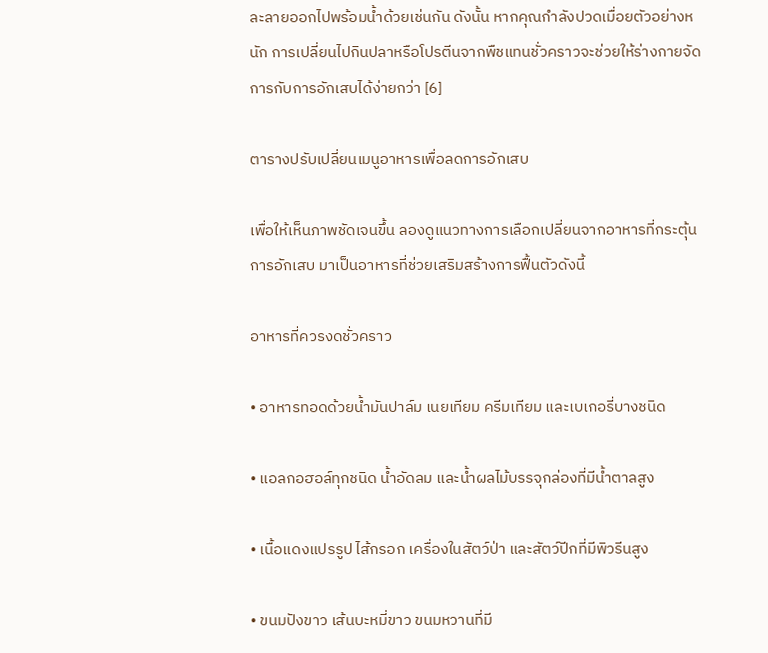ละลายออกไปพร้อมน้ำด้วยเช่นกัน ดังนั้น หากคุณกำลังปวดเมื่อยตัวอย่างหนัก การเปลี่ยนไปกินปลาหรือโปรตีนจากพืชแทนชั่วคราวจะช่วยให้ร่างกายจัดการกับการอักเสบได้ง่ายกว่า [6]

ตารางปรับเปลี่ยนเมนูอาหารเพื่อลดการอักเสบ

เพื่อให้เห็นภาพชัดเจนขึ้น ลองดูแนวทางการเลือกเปลี่ยนจากอาหารที่กระตุ้นการอักเสบ มาเป็นอาหารที่ช่วยเสริมสร้างการฟื้นตัวดังนี้

อาหารที่ควรงดชั่วคราว

• อาหารทอดด้วยน้ำมันปาล์ม เนยเทียม ครีมเทียม และเบเกอรี่บางชนิด

• แอลกอฮอล์ทุกชนิด น้ำอัดลม และน้ำผลไม้บรรจุกล่องที่มีน้ำตาลสูง

• เนื้อแดงแปรรูป ไส้กรอก เครื่องในสัตว์ป่า และสัตว์ปีกที่มีพิวรีนสูง

• ขนมปังขาว เส้นบะหมี่ขาว ขนมหวานที่มี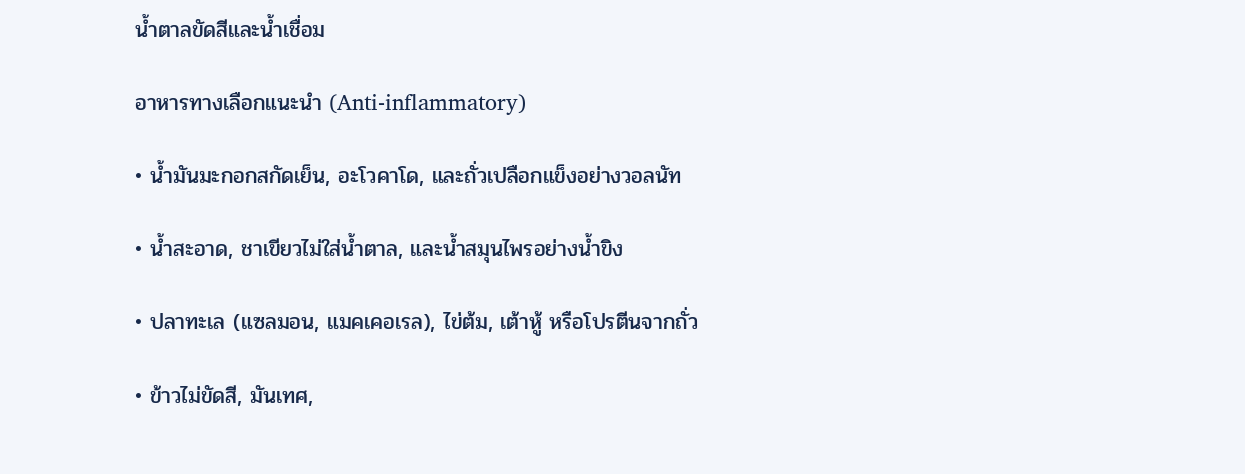น้ำตาลขัดสีและน้ำเชื่อม

อาหารทางเลือกแนะนำ (Anti-inflammatory)

• น้ำมันมะกอกสกัดเย็น, อะโวคาโด, และถั่วเปลือกแข็งอย่างวอลนัท

• น้ำสะอาด, ชาเขียวไม่ใส่น้ำตาล, และน้ำสมุนไพรอย่างน้ำขิง

• ปลาทะเล (แซลมอน, แมคเคอเรล), ไข่ต้ม, เต้าหู้ หรือโปรตีนจากถั่ว

• ข้าวไม่ขัดสี, มันเทศ,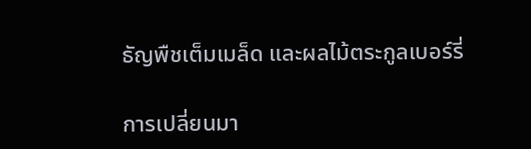ธัญพืชเต็มเมล็ด และผลไม้ตระกูลเบอร์รี่

การเปลี่ยนมา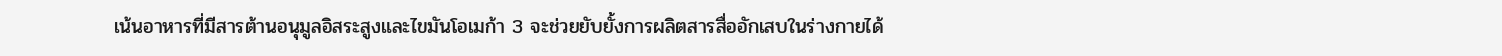เน้นอาหารที่มีสารต้านอนุมูลอิสระสูงและไขมันโอเมก้า 3 จะช่วยยับยั้งการผลิตสารสื่ออักเสบในร่างกายได้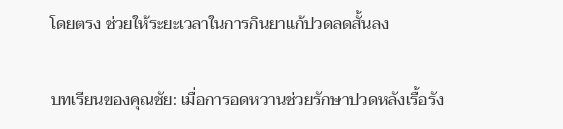โดยตรง ช่วยให้ระยะเวลาในการกินยาแก้ปวดลดสั้นลง

บทเรียนของคุณชัย: เมื่อการอดหวานช่วยรักษาปวดหลังเรื้อรัง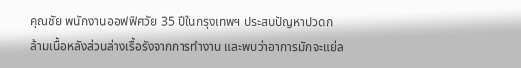คุณชัย พนักงานออฟฟิศวัย 35 ปีในกรุงเทพฯ ประสบปัญหาปวดกล้ามเนื้อหลังส่วนล่างเรื้อรังจากการทำงาน และพบว่าอาการมักจะแย่ล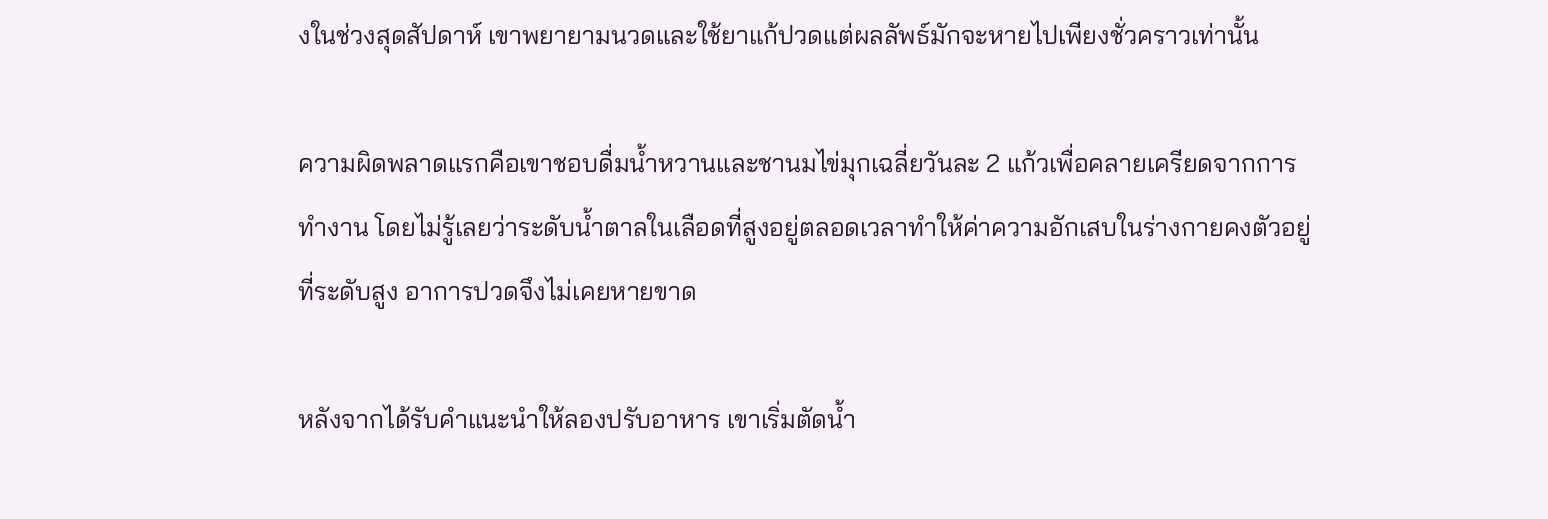งในช่วงสุดสัปดาห์ เขาพยายามนวดและใช้ยาแก้ปวดแต่ผลลัพธ์มักจะหายไปเพียงชั่วคราวเท่านั้น

ความผิดพลาดแรกคือเขาชอบดื่มน้ำหวานและชานมไข่มุกเฉลี่ยวันละ 2 แก้วเพื่อคลายเครียดจากการทำงาน โดยไม่รู้เลยว่าระดับน้ำตาลในเลือดที่สูงอยู่ตลอดเวลาทำให้ค่าความอักเสบในร่างกายคงตัวอยู่ที่ระดับสูง อาการปวดจึงไม่เคยหายขาด

หลังจากได้รับคำแนะนำให้ลองปรับอาหาร เขาเริ่มตัดน้ำ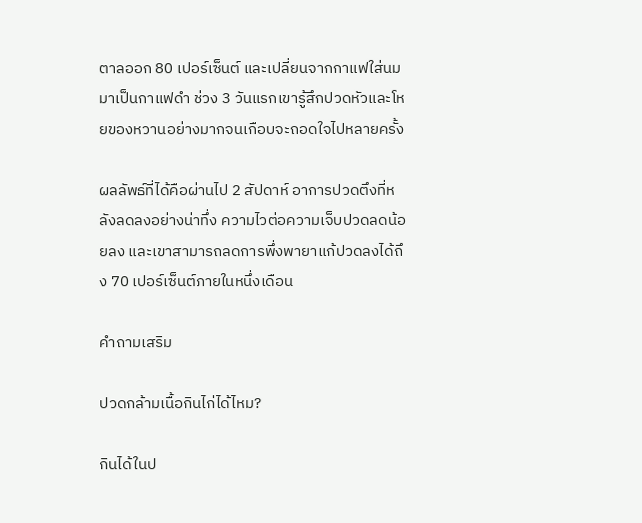ตาลออก 80 เปอร์เซ็นต์ และเปลี่ยนจากกาแฟใส่นมมาเป็นกาแฟดำ ช่วง 3 วันแรกเขารู้สึกปวดหัวและโหยของหวานอย่างมากจนเกือบจะถอดใจไปหลายครั้ง

ผลลัพธ์ที่ได้คือผ่านไป 2 สัปดาห์ อาการปวดตึงที่หลังลดลงอย่างน่าทึ่ง ความไวต่อความเจ็บปวดลดน้อยลง และเขาสามารถลดการพึ่งพายาแก้ปวดลงได้ถึง 70 เปอร์เซ็นต์ภายในหนึ่งเดือน

คำถามเสริม

ปวดกล้ามเนื้อกินไก่ได้ไหม?

กินได้ในป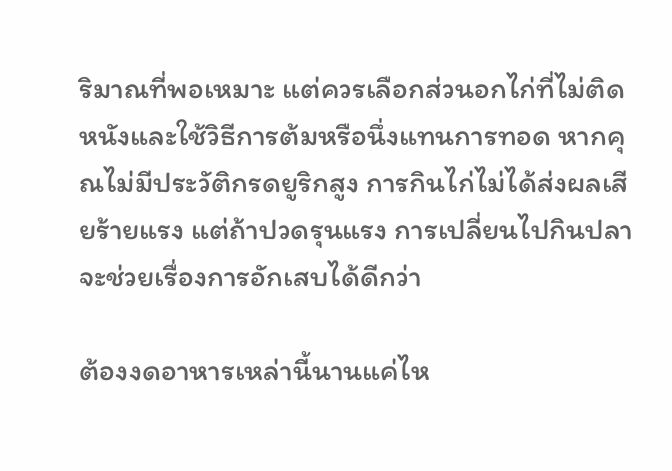ริมาณที่พอเหมาะ แต่ควรเลือกส่วนอกไก่ที่ไม่ติดหนังและใช้วิธีการต้มหรือนึ่งแทนการทอด หากคุณไม่มีประวัติกรดยูริกสูง การกินไก่ไม่ได้ส่งผลเสียร้ายแรง แต่ถ้าปวดรุนแรง การเปลี่ยนไปกินปลาจะช่วยเรื่องการอักเสบได้ดีกว่า

ต้องงดอาหารเหล่านี้นานแค่ไห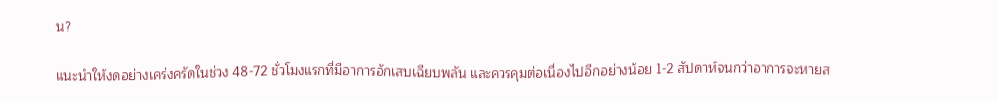น?

แนะนำให้งดอย่างเคร่งครัดในช่วง 48-72 ชั่วโมงแรกที่มีอาการอักเสบเฉียบพลัน และควรคุมต่อเนื่องไปอีกอย่างน้อย 1-2 สัปดาห์จนกว่าอาการจะหายส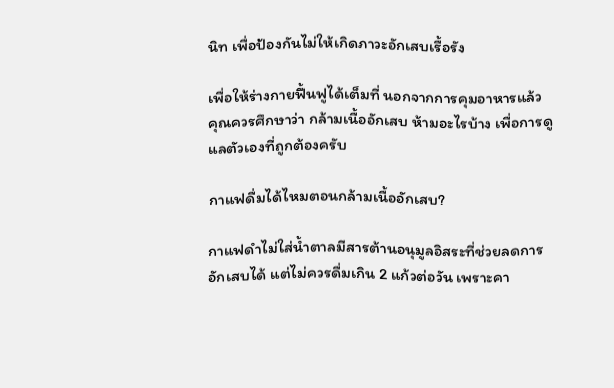นิท เพื่อป้องกันไม่ให้เกิดภาวะอักเสบเรื้อรัง

เพื่อให้ร่างกายฟื้นฟูได้เต็มที่ นอกจากการคุมอาหารแล้ว คุณควรศึกษาว่า กล้ามเนื้ออักเสบ ห้ามอะไรบ้าง เพื่อการดูแลตัวเองที่ถูกต้องครับ

กาแฟดื่มได้ไหมตอนกล้ามเนื้ออักเสบ?

กาแฟดำไม่ใส่น้ำตาลมีสารต้านอนุมูลอิสระที่ช่วยลดการอักเสบได้ แต่ไม่ควรดื่มเกิน 2 แก้วต่อวัน เพราะคา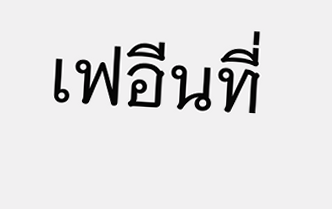เฟอีนที่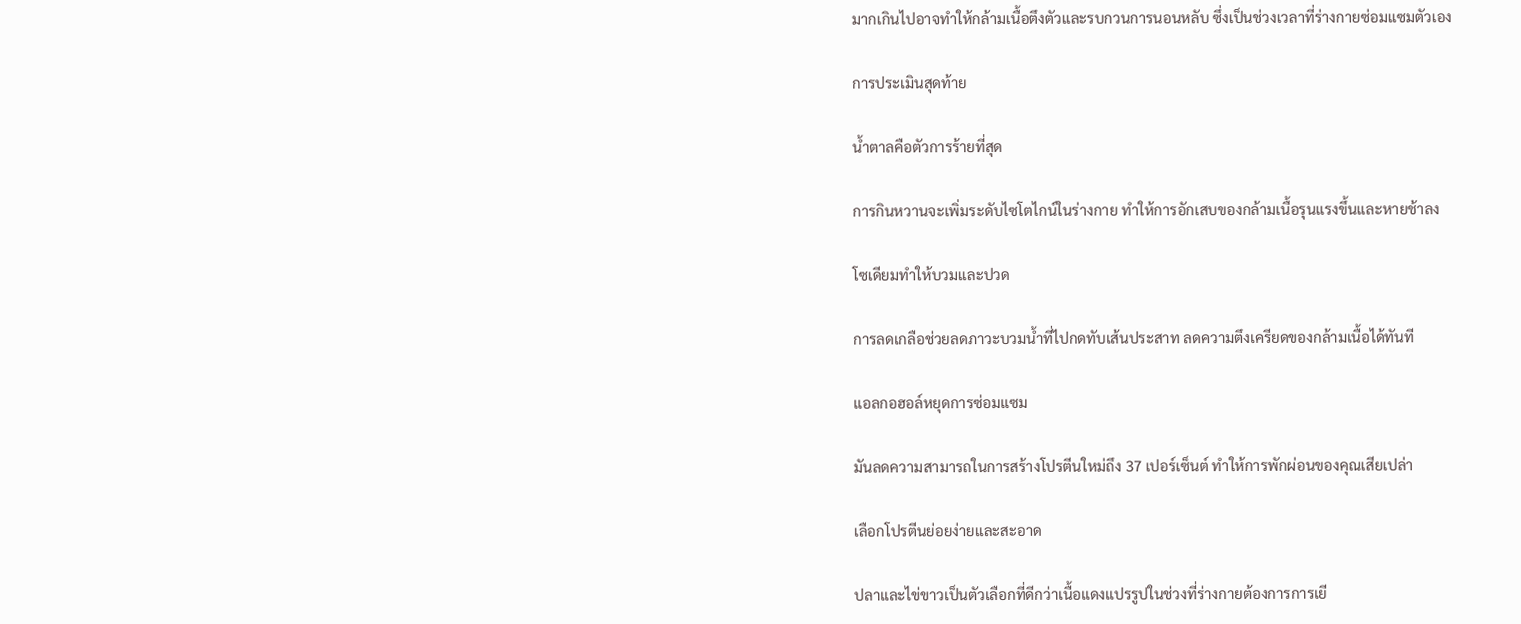มากเกินไปอาจทำให้กล้ามเนื้อตึงตัวและรบกวนการนอนหลับ ซึ่งเป็นช่วงเวลาที่ร่างกายซ่อมแซมตัวเอง

การประเมินสุดท้าย

น้ำตาลคือตัวการร้ายที่สุด

การกินหวานจะเพิ่มระดับไซโตไกน์ในร่างกาย ทำให้การอักเสบของกล้ามเนื้อรุนแรงขึ้นและหายช้าลง

โซเดียมทำให้บวมและปวด

การลดเกลือช่วยลดภาวะบวมน้ำที่ไปกดทับเส้นประสาท ลดความตึงเครียดของกล้ามเนื้อได้ทันที

แอลกอฮอล์หยุดการซ่อมแซม

มันลดความสามารถในการสร้างโปรตีนใหม่ถึง 37 เปอร์เซ็นต์ ทำให้การพักผ่อนของคุณเสียเปล่า

เลือกโปรตีนย่อยง่ายและสะอาด

ปลาและไข่ขาวเป็นตัวเลือกที่ดีกว่าเนื้อแดงแปรรูปในช่วงที่ร่างกายต้องการการเยี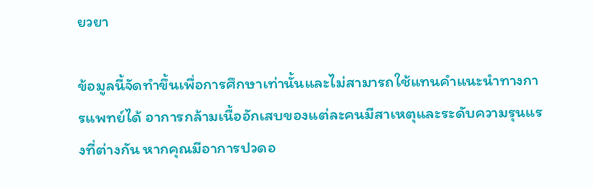ยวยา

ข้อมูลนี้จัดทำขึ้นเพื่อการศึกษาเท่านั้นและไม่สามารถใช้แทนคำแนะนำทางการแพทย์ได้ อาการกล้ามเนื้ออักเสบของแต่ละคนมีสาเหตุและระดับความรุนแรงที่ต่างกัน หากคุณมีอาการปวดอ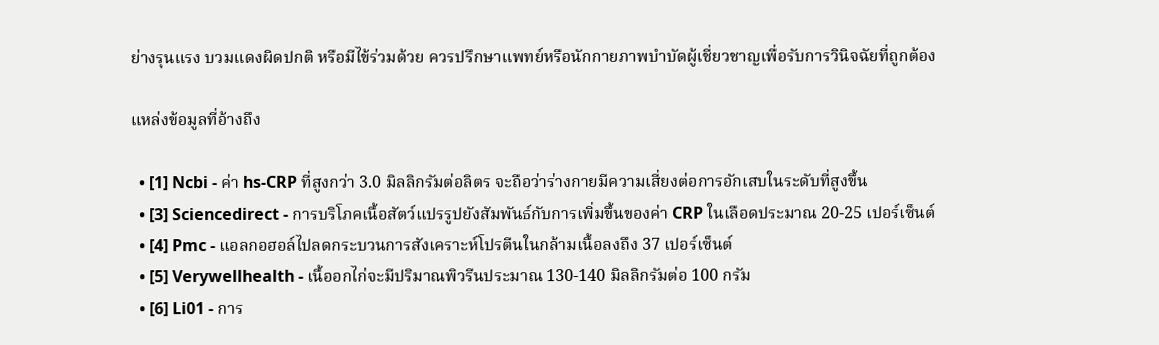ย่างรุนแรง บวมแดงผิดปกติ หรือมีไข้ร่วมด้วย ควรปรึกษาแพทย์หรือนักกายภาพบำบัดผู้เชี่ยวชาญเพื่อรับการวินิจฉัยที่ถูกต้อง

แหล่งข้อมูลที่อ้างถึง

  • [1] Ncbi - ค่า hs-CRP ที่สูงกว่า 3.0 มิลลิกรัมต่อลิตร จะถือว่าร่างกายมีความเสี่ยงต่อการอักเสบในระดับที่สูงขึ้น
  • [3] Sciencedirect - การบริโภคเนื้อสัตว์แปรรูปยังสัมพันธ์กับการเพิ่มขึ้นของค่า CRP ในเลือดประมาณ 20-25 เปอร์เซ็นต์
  • [4] Pmc - แอลกอฮอล์ไปลดกระบวนการสังเคราะห์โปรตีนในกล้ามเนื้อลงถึง 37 เปอร์เซ็นต์
  • [5] Verywellhealth - เนื้ออกไก่จะมีปริมาณพิวรีนประมาณ 130-140 มิลลิกรัมต่อ 100 กรัม
  • [6] Li01 - การ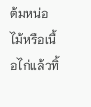ต้มหน่อไม้หรือเนื้อไก่แล้วทิ้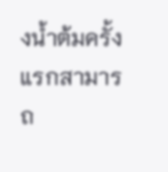งน้ำต้มครั้งแรกสามารถ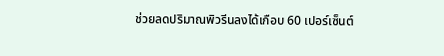ช่วยลดปริมาณพิวรีนลงได้เกือบ 60 เปอร์เซ็นต์